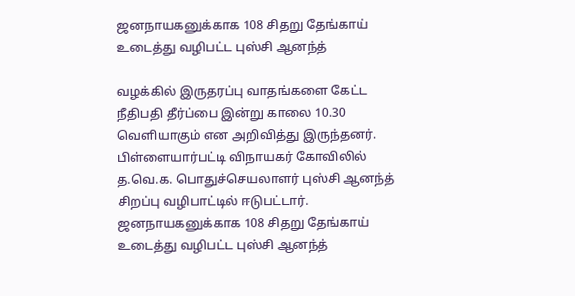ஜனநாயகனுக்காக 108 சிதறு தேங்காய் உடைத்து வழிபட்ட புஸ்சி ஆனந்த்

வழக்கில் இருதரப்பு வாதங்களை கேட்ட நீதிபதி தீர்ப்பை இன்று காலை 10.30 வெளியாகும் என அறிவித்து இருந்தனர். பிள்ளையார்பட்டி விநாயகர் கோவிலில் த.வெ.க. பொதுச்செயலாளர் புஸ்சி ஆனந்த் சிறப்பு வழிபாட்டில் ஈடுபட்டார்.
ஜனநாயகனுக்காக 108 சிதறு தேங்காய் உடைத்து வழிபட்ட புஸ்சி ஆனந்த்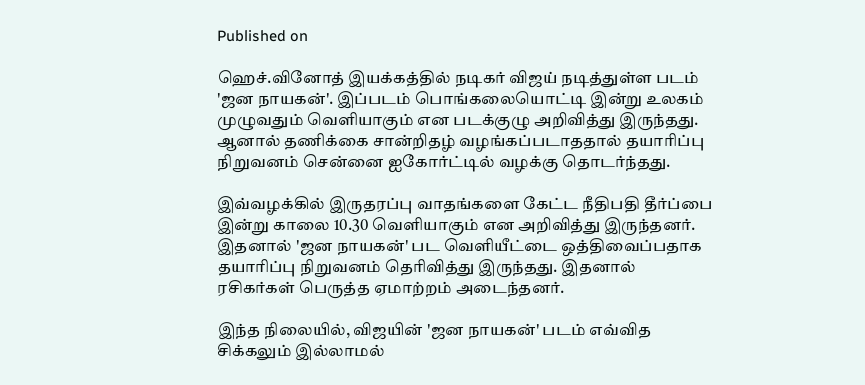Published on

ஹெச்.வினோத் இயக்கத்தில் நடிகர் விஜய் நடித்துள்ள படம் 'ஜன நாயகன்'. இப்படம் பொங்கலையொட்டி இன்று உலகம் முழுவதும் வெளியாகும் என படக்குழு அறிவித்து இருந்தது. ஆனால் தணிக்கை சான்றிதழ் வழங்கப்படாததால் தயாரிப்பு நிறுவனம் சென்னை ஐகோர்ட்டில் வழக்கு தொடர்ந்தது.

இவ்வழக்கில் இருதரப்பு வாதங்களை கேட்ட நீதிபதி தீர்ப்பை இன்று காலை 10.30 வெளியாகும் என அறிவித்து இருந்தனர். இதனால் 'ஜன நாயகன்' பட வெளியீட்டை ஒத்திவைப்பதாக தயாரிப்பு நிறுவனம் தெரிவித்து இருந்தது. இதனால் ரசிகர்கள் பெருத்த ஏமாற்றம் அடைந்தனர்.

இந்த நிலையில், விஜயின் 'ஜன நாயகன்' படம் எவ்வித சிக்கலும் இல்லாமல்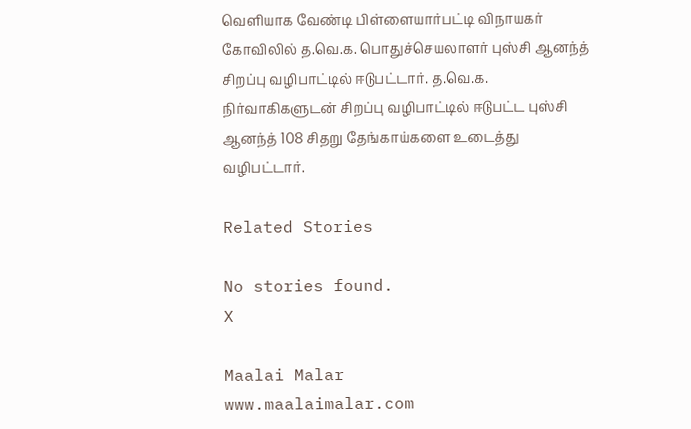வெளியாக வேண்டி பிள்ளையார்பட்டி விநாயகர் கோவிலில் த.வெ.க. பொதுச்செயலாளர் புஸ்சி ஆனந்த் சிறப்பு வழிபாட்டில் ஈடுபட்டார். த.வெ.க. நிர்வாகிகளுடன் சிறப்பு வழிபாட்டில் ஈடுபட்ட புஸ்சி ஆனந்த் 108 சிதறு தேங்காய்களை உடைத்து வழிபட்டார்.

Related Stories

No stories found.
X

Maalai Malar
www.maalaimalar.com